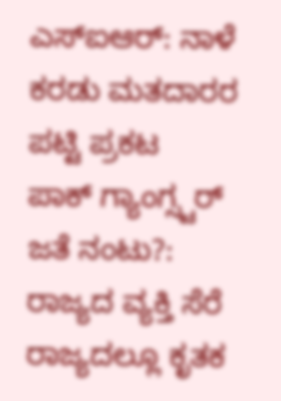ಎಸ್ಐಆರ್: ನಾಳೆ ಕರಡು ಮತದಾರರ ಪಟ್ಟಿ ಪ್ರಕಟ
ಪಾಕ್ ಗ್ಯಾಂಗ್ಸ್ಟರ್ ಜತೆ ನಂಟು?: ರಾಜ್ಯದ ವ್ಯಕ್ತಿ ಸೆರೆ
ರಾಜ್ಯದಲ್ಲೂ ಕೃತಕ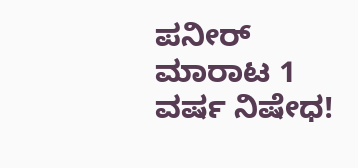ಪನೀರ್ ಮಾರಾಟ 1 ವರ್ಷ ನಿಷೇಧ!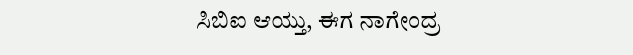ಸಿಬಿಐ ಆಯ್ತು, ಈಗ ನಾಗೇಂದ್ರ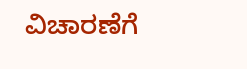ವಿಚಾರಣೆಗೆ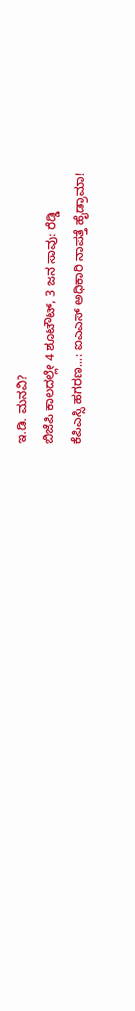ಇ.ಡಿ. ಮನವಿ?
ಬಿಜೆಪಿ ಕಾಲದಲ್ಲೇ 4 ಶೂಟೌಟ್, 3 ಜನ ಸಾವು: ರೆಡ್ಡಿ
ಕೆಪಿಎಸ್ಸಿ ಹಗರಣ...: ಐಎಎಸ್ ಅಧಿಕಾರಿ ನಾಪತ್ತೆ ಹೈಡ್ರಾಮಾ!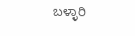ಬಳ್ಳಾರಿ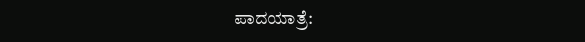ಪಾದಯಾತ್ರೆ: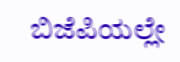ಬಿಜೆಪಿಯಲ್ಲೇ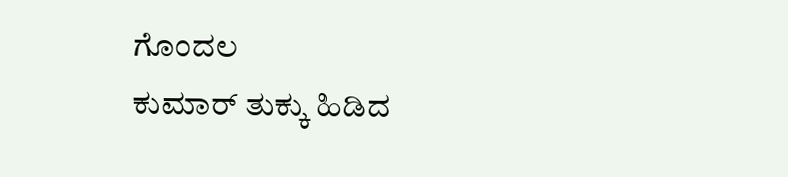ಗೊಂದಲ
ಕುಮಾರ್ ತುಕ್ಕು ಹಿಡಿದ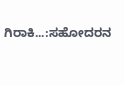ಗಿರಾಕಿ...:ಸಹೋದರನ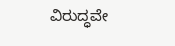ವಿರುದ್ಧವೇ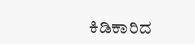ಕಿಡಿಕಾರಿದ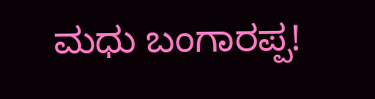ಮಧು ಬಂಗಾರಪ್ಪ!